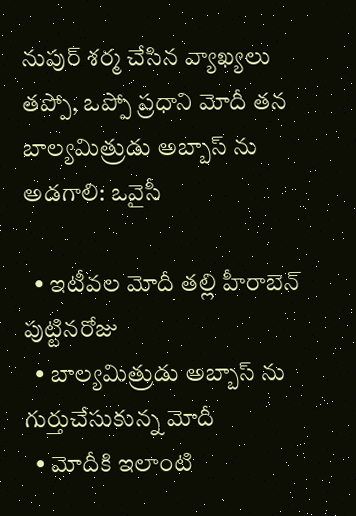నుపుర్ శర్మ చేసిన వ్యాఖ్యలు తప్పో, ఒప్పో ప్రధాని మోదీ తన బాల్యమిత్రుడు అబ్బాస్ ను అడగాలి: ఒవైసీ

  • ఇటీవల మోదీ తల్లి హీరాబెన్ పుట్టినరోజు
  • బాల్యమిత్రుడు అబ్బాస్ ను గుర్తుచేసుకున్న మోదీ
  • మోదీకి ఇలాంటి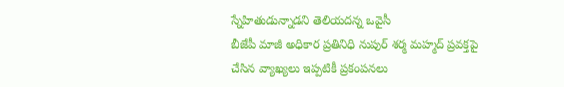స్నేహితుడున్నాడని తెలియదన్న ఒవైసీ
బీజేపీ మాజీ అధికార ప్రతినిధి నుపుర్ శర్మ మహ్మద్ ప్రవక్తపై చేసిన వ్యాఖ్యలు ఇప్పటికీ ప్రకంపనలు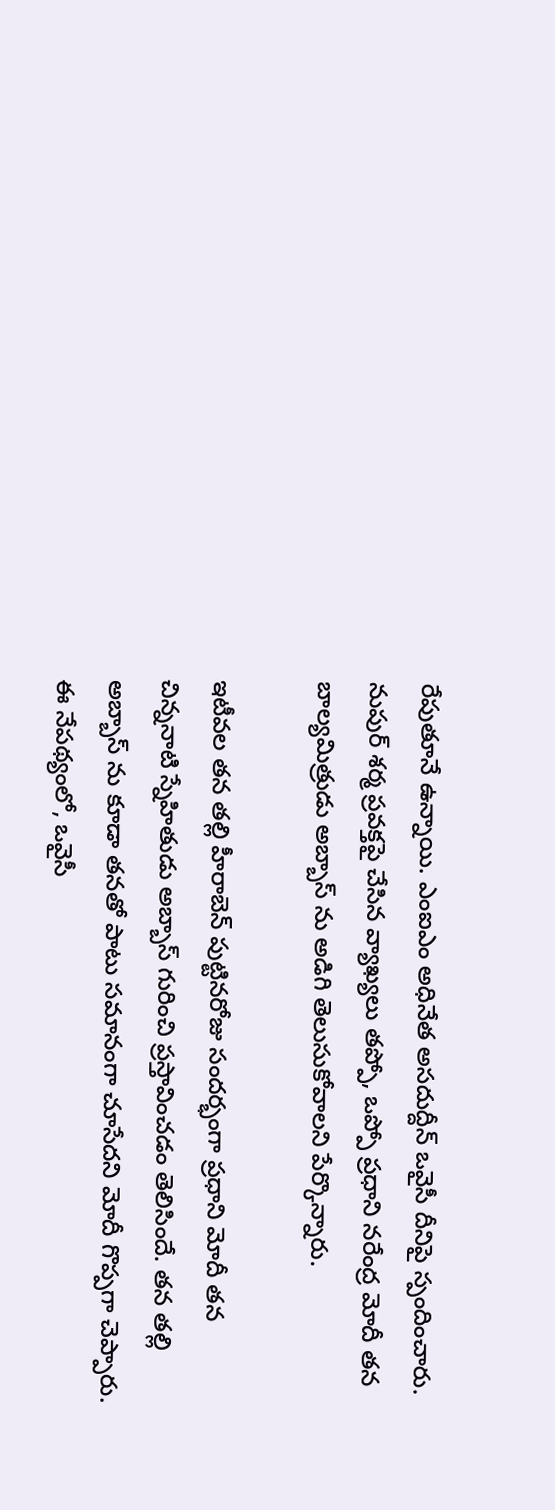రేపుతూనే ఉన్నాయి. ఎంఐఎం అధినేత అసదుద్దీన్ ఒవైసీ దీనిపై స్పందించారు. నుపుర్ శర్మ ప్రవక్తపై చేసిన వ్యాఖ్యలు తప్పో, ఒప్పో ప్రధాని నరేంద్ర మోదీ తన బాల్యమిత్రుడు అబ్బాస్ ను అడిగి తెలుసుకోవాలని పేర్కొన్నారు.

ఇటీవల తన తల్లి హీరాబెన్ పుట్టినరోజు సందర్భంగా ప్రధాని మోదీ తన చిన్ననాటి స్నేహితుడు అబ్బాస్ గురించి ప్రస్తావించడం తెలిసిందే. తన తల్లి అబ్బాస్ ను కూడా తనతో పాటు సమానంగా చూసేదని మోదీ గొప్పగా చెప్పారు. ఈ నేపథ్యంలో, ఒవైసీ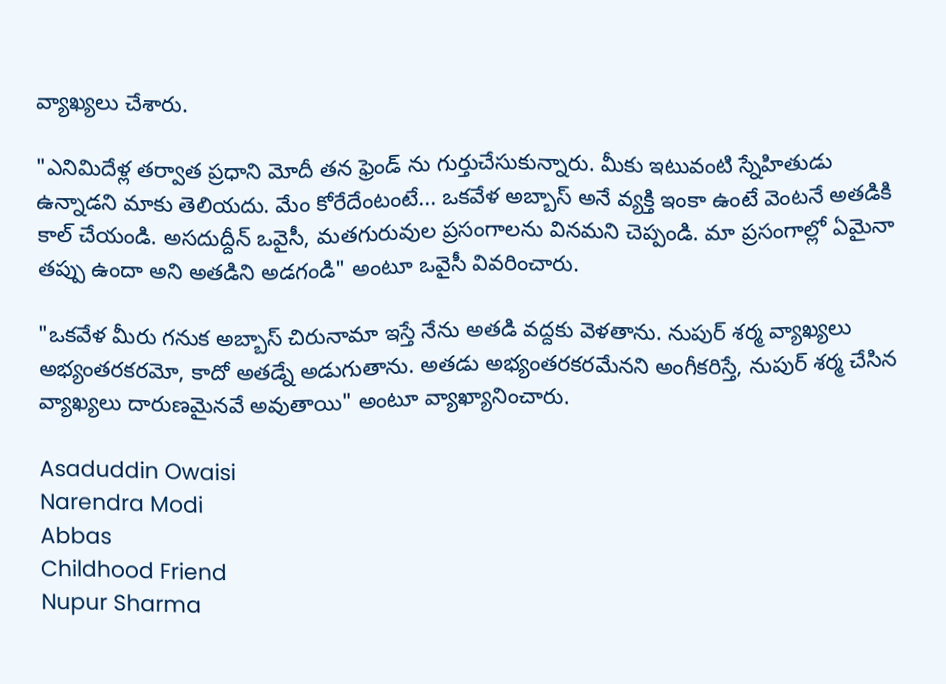వ్యాఖ్యలు చేశారు.

"ఎనిమిదేళ్ల తర్వాత ప్రధాని మోదీ తన ఫ్రెండ్ ను గుర్తుచేసుకున్నారు. మీకు ఇటువంటి స్నేహితుడు ఉన్నాడని మాకు తెలియదు. మేం కోరేదేంటంటే... ఒకవేళ అబ్బాస్ అనే వ్యక్తి ఇంకా ఉంటే వెంటనే అతడికి కాల్ చేయండి. అసదుద్దీన్ ఒవైసీ, మతగురువుల ప్రసంగాలను వినమని చెప్పండి. మా ప్రసంగాల్లో ఏమైనా తప్పు ఉందా అని అతడిని అడగండి" అంటూ ఒవైసీ వివరించారు.

"ఒకవేళ మీరు గనుక అబ్బాస్ చిరునామా ఇస్తే నేను అతడి వద్దకు వెళతాను. నుపుర్ శర్మ వ్యాఖ్యలు అభ్యంతరకరమో, కాదో అతడ్నే అడుగుతాను. అతడు అభ్యంతరకరమేనని అంగీకరిస్తే, నుపుర్ శర్మ చేసిన వ్యాఖ్యలు దారుణమైనవే అవుతాయి" అంటూ వ్యాఖ్యానించారు.

Asaduddin Owaisi
Narendra Modi
Abbas
Childhood Friend
Nupur Sharma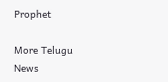Prophet

More Telugu News